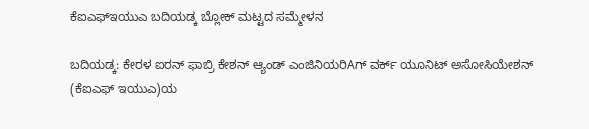ಕೆಐಎಫ್‌ಇಯುಎ ಬದಿಯಡ್ಕ ಬ್ಲೋಕ್ ಮಟ್ಟದ ಸಮ್ಮೇಳನ

ಬದಿಯಡ್ಕ: ಕೇರಳ ಐರನ್ ಫಾಬ್ರಿ ಕೇಶನ್ ಆ್ಯಂಡ್ ಎಂಜಿನಿಯರಿAಗ್ ವರ್ಕ್ ಯೂನಿಟ್ ಅಸೋಸಿಯೇಶನ್ (ಕೆಐಎಫ್ ಇಯುಎ)ಯ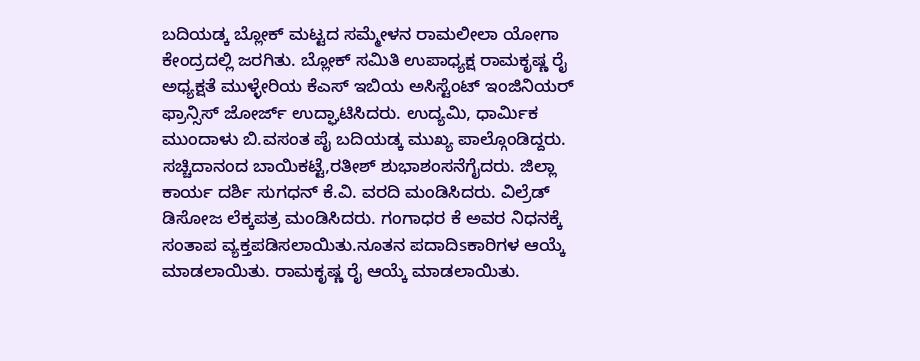ಬದಿಯಡ್ಕ ಬ್ಲೋಕ್ ಮಟ್ಟದ ಸಮ್ಮೇಳನ ರಾಮಲೀಲಾ ಯೋಗಾ ಕೇಂದ್ರದಲ್ಲಿ ಜರಗಿತು. ಬ್ಲೋಕ್ ಸಮಿತಿ ಉಪಾಧ್ಯಕ್ಷ ರಾಮಕೃಷ್ಣ ರೈ ಅಧ್ಯಕ್ಷತೆ ಮುಳ್ಳೇರಿಯ ಕೆಎಸ್ ಇಬಿಯ ಅಸಿಸ್ಟೆಂಟ್ ಇಂಜಿನಿಯರ್ ಫ್ರಾನ್ಸಿಸ್ ಜೋರ್ಜ್ ಉದ್ಘಾಟಿಸಿದರು. ಉದ್ಯಮಿ, ಧಾರ್ಮಿಕ ಮುಂದಾಳು ಬಿ.ವಸಂತ ಪೈ ಬದಿಯಡ್ಕ ಮುಖ್ಯ ಪಾಲ್ಗೊಂಡಿದ್ದರು. ಸಚ್ಚಿದಾನಂದ ಬಾಯಿಕಟ್ಟೆ,ರತೀಶ್ ಶುಭಾಶಂಸನೆಗೈದರು. ಜಿಲ್ಲಾ ಕಾರ್ಯ ದರ್ಶಿ ಸುಗಧನ್ ಕೆ.ವಿ. ವರದಿ ಮಂಡಿಸಿದರು. ವಿಲ್ರೆಡ್ ಡಿಸೋಜ ಲೆಕ್ಕಪತ್ರ ಮಂಡಿಸಿದರು. ಗಂಗಾಧರ ಕೆ ಅವರ ನಿಧನಕ್ಕೆ ಸಂತಾಪ ವ್ಯಕ್ತಪಡಿಸಲಾಯಿತು.ನೂತನ ಪದಾದಿsಕಾರಿಗಳ ಆಯ್ಕೆ ಮಾಡಲಾಯಿತು. ರಾಮಕೃಷ್ಣ ರೈ ಆಯ್ಕೆ ಮಾಡಲಾಯಿತು.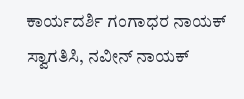ಕಾರ್ಯದರ್ಶಿ ಗಂಗಾಧರ ನಾಯಕ್ ಸ್ವಾಗತಿಸಿ, ನವೀನ್ ನಾಯಕ್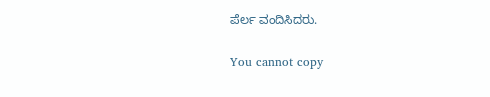ಪೆರ್ಲ ವಂದಿಸಿದರು.

You cannot copy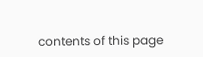contents of this page